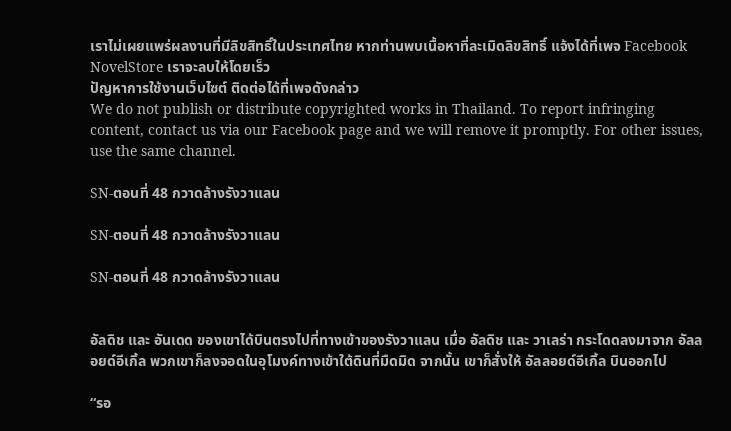เราไม่เผยแพร่ผลงานที่มีลิขสิทธิ์ในประเทศไทย หากท่านพบเนื้อหาที่ละเมิดลิขสิทธิ์ แจ้งได้ที่เพจ Facebook NovelStore เราจะลบให้โดยเร็ว
ปัญหาการใช้งานเว็บไซต์ ติดต่อได้ที่เพจดังกล่าว
We do not publish or distribute copyrighted works in Thailand. To report infringing content, contact us via our Facebook page and we will remove it promptly. For other issues, use the same channel.

SN-ตอนที่ 48 กวาดล้างรังวาแลน

SN-ตอนที่ 48 กวาดล้างรังวาแลน

SN-ตอนที่ 48 กวาดล้างรังวาแลน


อัลดิช และ อันเดด ของเขาได้บินตรงไปที่ทางเข้าของรังวาแลน เมื่อ อัลดิช และ วาเลร่า กระโดดลงมาจาก อัลลอยด์อีเกิ้ล พวกเขาก็ลงจอดในอุโมงค์ทางเข้าใต้ดินที่มืดมิด จากนั้น เขาก็สั่งให้ อัลลอยด์อีเกิ้ล บินออกไป

“รอ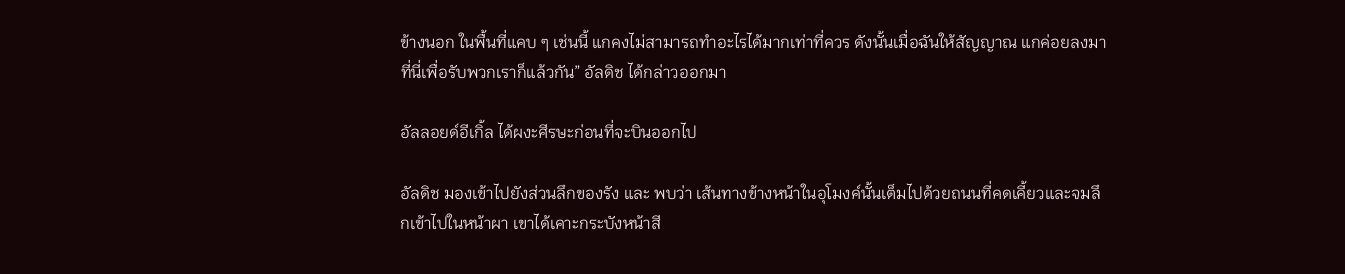ข้างนอก ในพื้นที่แคบ ๆ เช่นนี้ แกคงไม่สามารถทำอะไรได้มากเท่าที่ควร ดังนั้นเมื่อฉันให้สัญญาณ แกค่อยลงมาที่นี่เพื่อรับพวกเราก็แล้วกัน” อัลดิช ได้กล่าวออกมา

อัลลอยด์อีเกิ้ล ได้ผงะศีรษะก่อนที่จะบินออกไป

อัลดิช มองเข้าไปยังส่วนลึกของรัง และ พบว่า เส้นทางข้างหน้าในอุโมงค์นั้นเต็มไปด้วยถนนที่คดเคี้ยวและจมลึกเข้าไปในหน้าผา เขาได้เคาะกระบังหน้าสี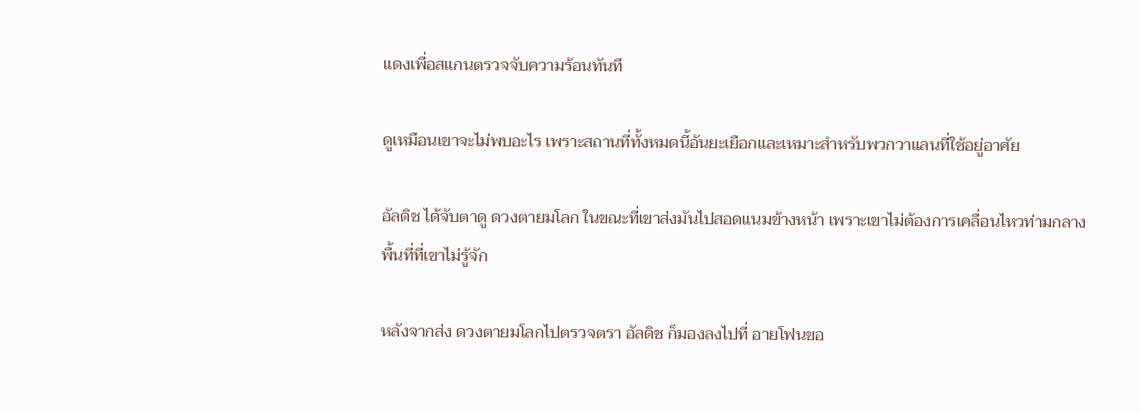แดงเพื่อสแกนตรวจจับความร้อนทันที

ดูเหมือนเขาจะไม่พบอะไร เพราะสถานที่ทั้งหมดนี้อันยะเยือกและเหมาะสำหรับพวกวาแลนที่ใช้อยู่อาศัย

อัลดิช ได้จับตาดู ดวงตายมโลก ในขณะที่เขาส่งมันไปสอดแนมข้างหน้า เพราะเขาไม่ต้องการเคลื่อนไหวท่ามกลางพื้นที่ที่เขาไม่รู้จัก

หลังจากส่ง ดวงตายมโลกไปตรวจตรา อัลดิช ก็มองลงไปที่ อายโฟนขอ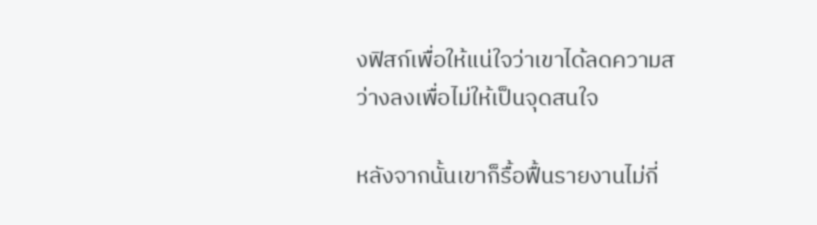งฟิสก์เพื่อให้แน่ใจว่าเขาได้ลดความสว่างลงเพื่อไม่ให้เป็นจุดสนใจ

หลังจากนั้นเขาก็รื้อฟื้นรายงานไม่กี่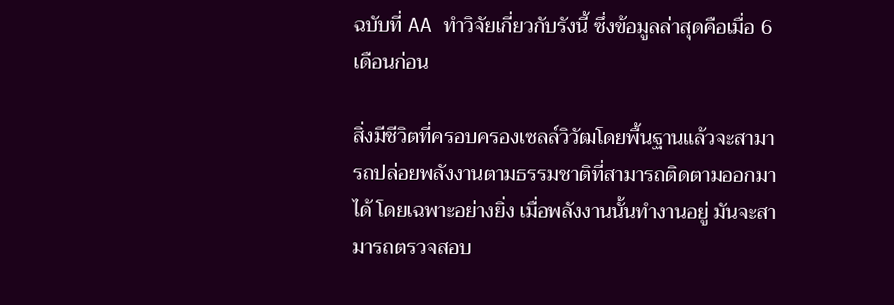ฉบับที่ AA ทำวิจัยเกี่ยวกับรังนี้ ซึ่งข้อมูลล่าสุดคือเมื่อ 6 เดือนก่อน

สิ่งมีชีวิตที่ครอบครองเซลล์วิวัฒโดยพื้นฐานแล้วจะสามารถปล่อยพลังงานตามธรรมชาติที่สามารถติดตามออกมาได้ โดยเฉพาะอย่างยิ่ง เมื่อพลังงานนั้นทำงานอยู่ มันจะสามารถตรวจสอบ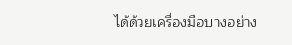ได้ด้วยเครื่องมือบางอย่าง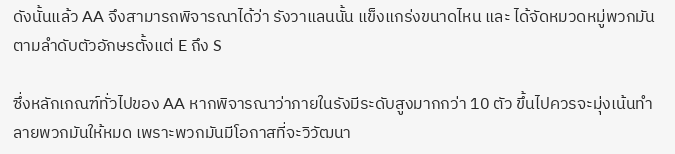ดังนั้นแล้ว AA จึงสามารถพิจารณาได้ว่า รังวาแลนนั้น แข็งแกร่งขนาดไหน และ ได้จัดหมวดหมู่พวกมันตามลำดับตัวอักษรตั้งแต่ E ถึง S

ซึ่งหลักเกณฑ์ทั่วไปของ AA หากพิจารณาว่าภายในรังมีระดับสูงมากกว่า 10 ตัว ขึ้นไปควรจะมุ่งเน้นทำลายพวกมันให้หมด เพราะพวกมันมีโอกาสที่จะวิวัฒนา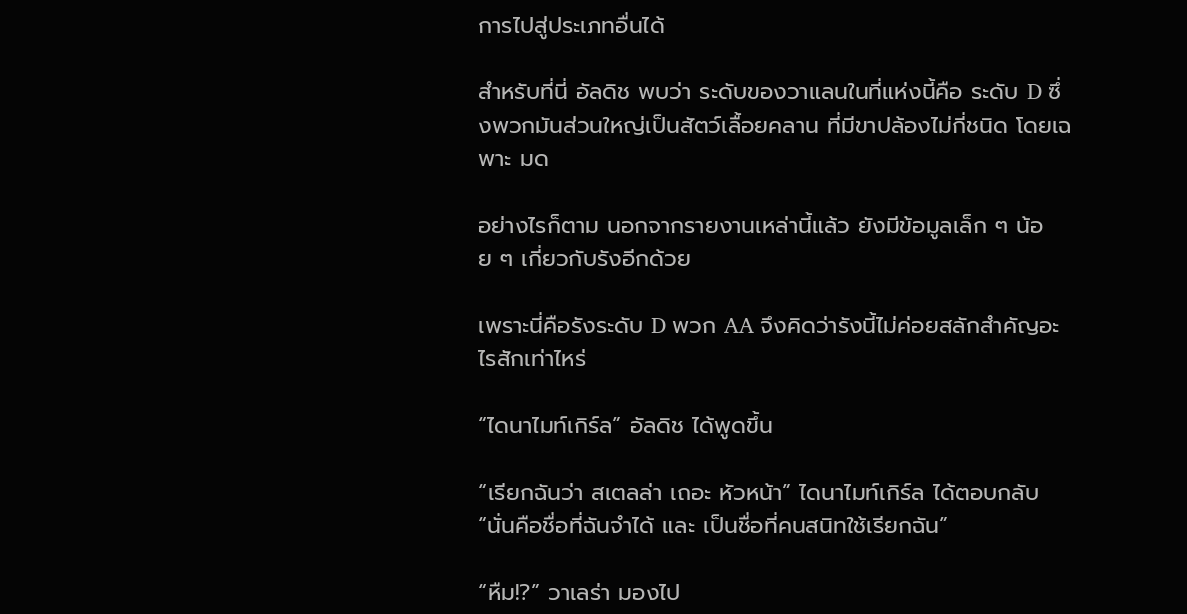การไปสู่ประเภทอื่นได้

สำหรับที่นี่ อัลดิช พบว่า ระดับของวาแลนในที่แห่งนี้คือ ระดับ D ซึ่งพวกมันส่วนใหญ่เป็นสัตว์เลื้อยคลาน ที่มีขาปล้องไม่กี่ชนิด โดยเฉพาะ มด

อย่างไรก็ตาม นอกจากรายงานเหล่านี้แล้ว ยังมีข้อมูลเล็ก ๆ น้อย ๆ เกี่ยวกับรังอีกด้วย

เพราะนี่คือรังระดับ D พวก AA จึงคิดว่ารังนี้ไม่ค่อยสลักสำคัญอะไรสักเท่าไหร่

“ไดนาไมท์เกิร์ล” อัลดิช ได้พูดขึ้น

“เรียกฉันว่า สเตลล่า เถอะ หัวหน้า” ไดนาไมท์เกิร์ล ได้ตอบกลับ “นั่นคือชื่อที่ฉันจำได้ และ เป็นชื่อที่คนสนิทใช้เรียกฉัน”

“หืม!?” วาเลร่า มองไป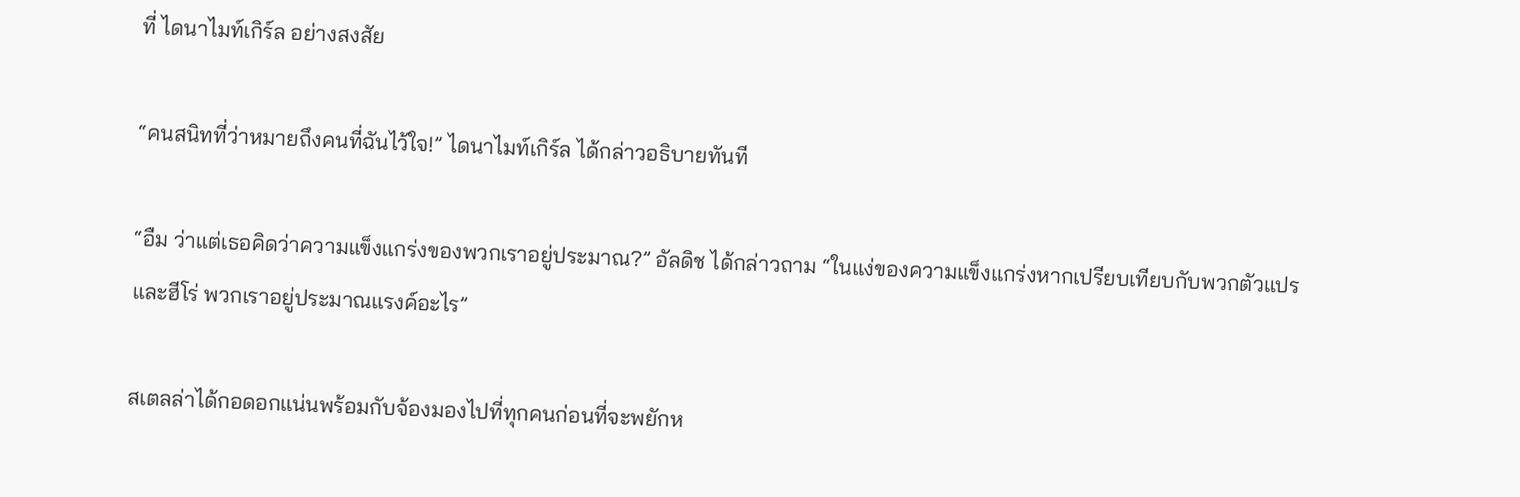ที่ ไดนาไมท์เกิร์ล อย่างสงสัย

“คนสนิทที่ว่าหมายถึงคนที่ฉันไว้ใจ!” ไดนาไมท์เกิร์ล ได้กล่าวอธิบายทันที

“อืม ว่าแต่เธอคิดว่าความแข็งแกร่งของพวกเราอยู่ประมาณ?” อัลดิช ได้กล่าวถาม “ในแง่ของความแข็งแกร่งหากเปรียบเทียบกับพวกตัวแปรและฮีโร่ พวกเราอยู่ประมาณแรงค์อะไร”

สเตลล่าได้กอดอกแน่นพร้อมกับจ้องมองไปที่ทุกคนก่อนที่จะพยักห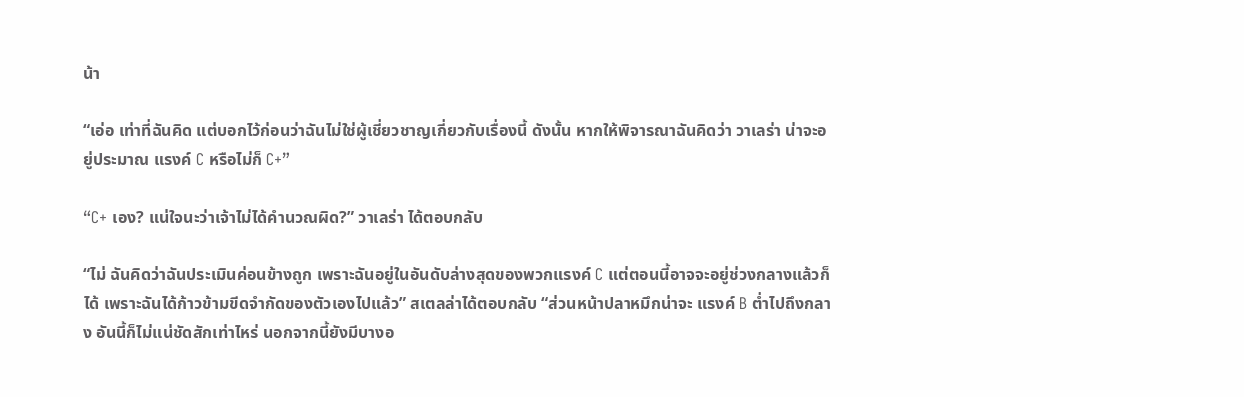น้า

“เอ่อ เท่าที่ฉันคิด แต่บอกไว้ก่อนว่าฉันไม่ใช่ผู้เชี่ยวชาญเกี่ยวกับเรื่องนี้ ดังนั้น หากให้พิจารณาฉันคิดว่า วาเลร่า น่าจะอยู่ประมาณ แรงค์ C หรือไม่ก็ C+”

“C+ เอง? แน่ใจนะว่าเจ้าไม่ได้คำนวณผิด?” วาเลร่า ได้ตอบกลับ

“ไม่ ฉันคิดว่าฉันประเมินค่อนข้างถูก เพราะฉันอยู่ในอันดับล่างสุดของพวกแรงค์ C แต่ตอนนี้อาจจะอยู่ช่วงกลางแล้วก็ได้ เพราะฉันได้ก้าวข้ามขีดจำกัดของตัวเองไปแล้ว” สเตลล่าได้ตอบกลับ “ส่วนหน้าปลาหมึกน่าจะ แรงค์ B ต่ำไปถึงกลาง อันนี้ก็ไม่แน่ชัดสักเท่าไหร่ นอกจากนี้ยังมีบางอ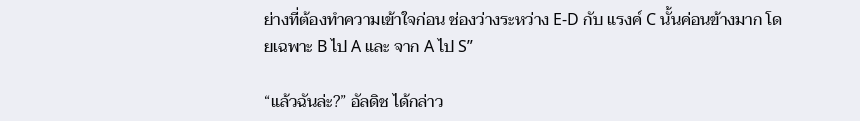ย่างที่ต้องทำความเข้าใจก่อน ช่องว่างระหว่าง E-D กับ แรงค์ C นั้นค่อนข้างมาก โดยเฉพาะ B ไป A และ จาก A ไป S”

“แล้วฉันล่ะ?” อัลดิช ได้กล่าว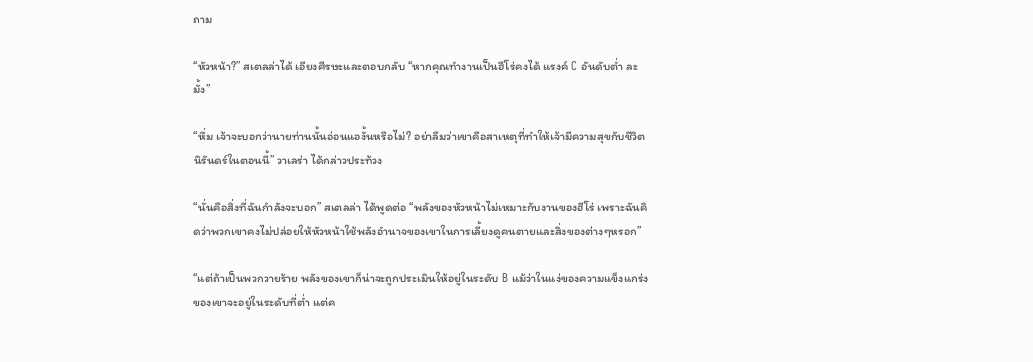ถาม

“หัวหน้า?” สเตลล่าได้ เอียงศีรษะและตอบกลับ “หากคุณทำงานเป็นฮีโร่คงได้ แรงค์ C อันดับต่ำ ละมั้ง”

“หึ่ม เจ้าจะบอกว่านายท่านนั้นอ่อนแองั้นหรือไม่? อย่าลืมว่าเขาคือสาเหตุที่ทำให้เจ้ามีความสุขกับชีวิตนิรันดร์ในตอนนี้” วาเลร่า ได้กล่าวประท้วง

“นั่นคือสิ่งที่ฉันกำลังจะบอก” สเตลล่า ได้พูดต่อ “พลังของหัวหน้าไม่เหมาะกับงานของฮีโร่ เพราะฉันคิดว่าพวกเขาคงไม่ปล่อยให้หัวหน้าใช้พลังอำนาจของเขาในการเลี้ยงดูคนตายและสิ่งของต่างๆหรอก”

“แต่ถ้าเป็นพวกวายร้าย พลังของเขาก็น่าจะถูกประเมินให้อยู่ในระดับ B แม้ว่าในแง่ของความแข็งแกร่งของเขาจะอยู่ในระดับที่ต่ำ แต่ค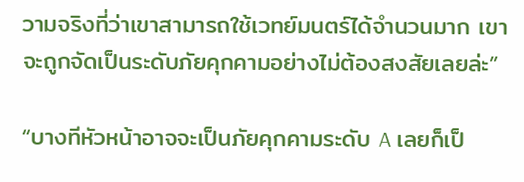วามจริงที่ว่าเขาสามารถใช้เวทย์มนตร์ได้จำนวนมาก เขาจะถูกจัดเป็นระดับภัยคุกคามอย่างไม่ต้องสงสัยเลยล่ะ”

“บางทีหัวหน้าอาจจะเป็นภัยคุกคามระดับ A เลยก็เป็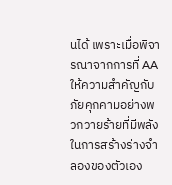นได้ เพราะเมื่อพิจารณาจากการที่ AA ให้ความสำคัญกับภัยคุกคามอย่างพวกวายร้ายที่มีพลังในการสร้างร่างจำลองของตัวเอง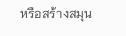หรือสร้างสมุน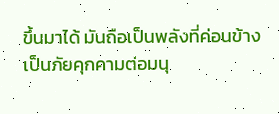ขึ้นมาได้ มันถือเป็นพลังที่ค่อนข้างเป็นภัยคุกคามต่อมนุ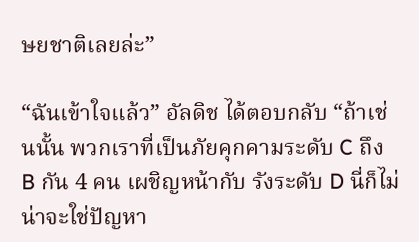ษยชาติเลยล่ะ”

“ฉันเข้าใจแล้ว” อัลดิช ได้ตอบกลับ “ถ้าเช่นนั้น พวกเราที่เป็นภัยคุกคามระดับ C ถึง B กัน 4 คน เผชิญหน้ากับ รังระดับ D นี่ก็ไม่น่าจะใช่ปัญหา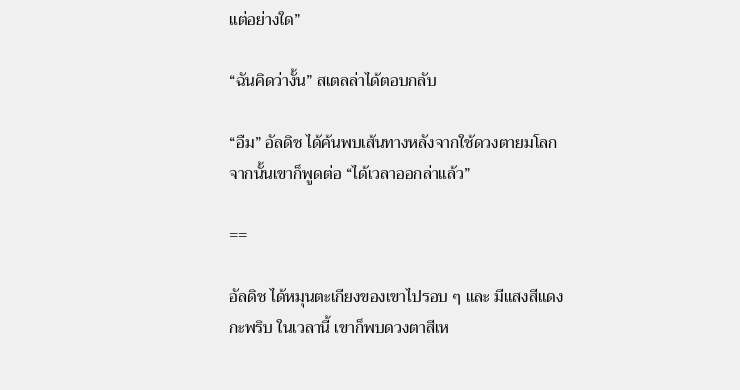แต่อย่างใด”

“ฉันคิดว่างั้น” สเตลล่าได้ตอบกลับ

“อืม” อัลดิช ได้ค้นพบเส้นทางหลังจากใช้ดวงตายมโลก จากนั้นเขาก็พูดต่อ “ได้เวลาออกล่าแล้ว”

==

อัลดิช ได้หมุนตะเกียงของเขาไปรอบ ๆ และ มีแสงสีแดงกะพริบ ในเวลานี้ เขาก็พบดวงตาสีเห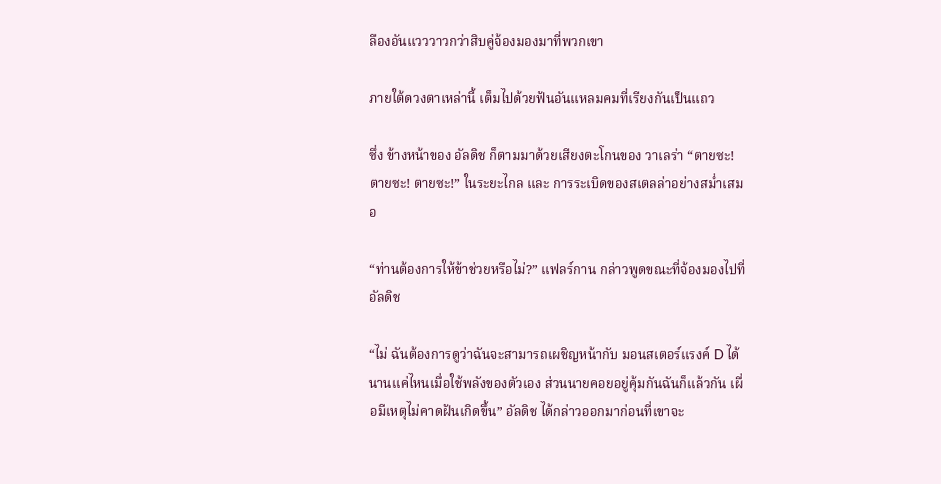ลืองอันแวววาวกว่าสิบคู่จ้องมองมาที่พวกเขา

ภายใต้ดวงตาเหล่านี้ เต็มไปด้วยฟันอันแหลมคมที่เรียงกันเป็นแถว

ซึ่ง ข้างหน้าของ อัลดิช ก็ตามมาด้วยเสียงตะโกนของ วาเลร่า “ตายซะ! ตายซะ! ตายซะ!” ในระยะไกล และ การระเบิดของสเตลล่าอย่างสม่ำเสมอ

“ท่านต้องการให้ข้าช่วยหรือไม่?” แฟลร์กาน กล่าวพูดขณะที่จ้องมองไปที่ อัลดิช

“ไม่ ฉันต้องการดูว่าฉันจะสามารถเผชิญหน้ากับ มอนสเตอร์แรงค์ D ได้นานแค่ไหนเมื่อใช้พลังของตัวเอง ส่วนนายคอยอยู่คุ้มกันฉันก็แล้วกัน เผื่อมีเหตุไม่คาดฝันเกิดขึ้น” อัลดิช ได้กล่าวออกมาก่อนที่เขาจะ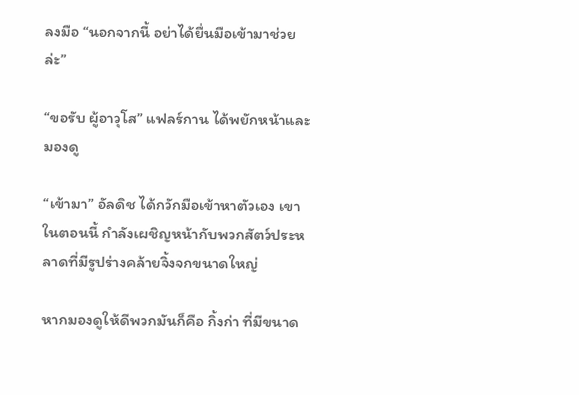ลงมือ “นอกจากนี้ อย่าได้ยื่นมือเข้ามาช่วยล่ะ”

“ขอรับ ผู้อาวุโส” แฟลร์กาน ได้พยักหน้าและมองดู

“เข้ามา” อัลดิช ได้กวักมือเข้าหาตัวเอง เขาในตอนนี้ กำลังเผชิญหน้ากับพวกสัตว์ประหลาดที่มีรูปร่างคล้ายจิ้งจกขนาดใหญ่

หากมองดูให้ดีพวกมันก็คือ กิ้งก่า ที่มีขนาด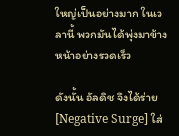ใหญ่เป็นอย่างมาก ในเวลานี้ พวกมันได้พุ่งมาข้างหน้าอย่างรวดเร็ว

ดังนั้น อัลดิช จึงได้ร่าย [Negative Surge] ใส่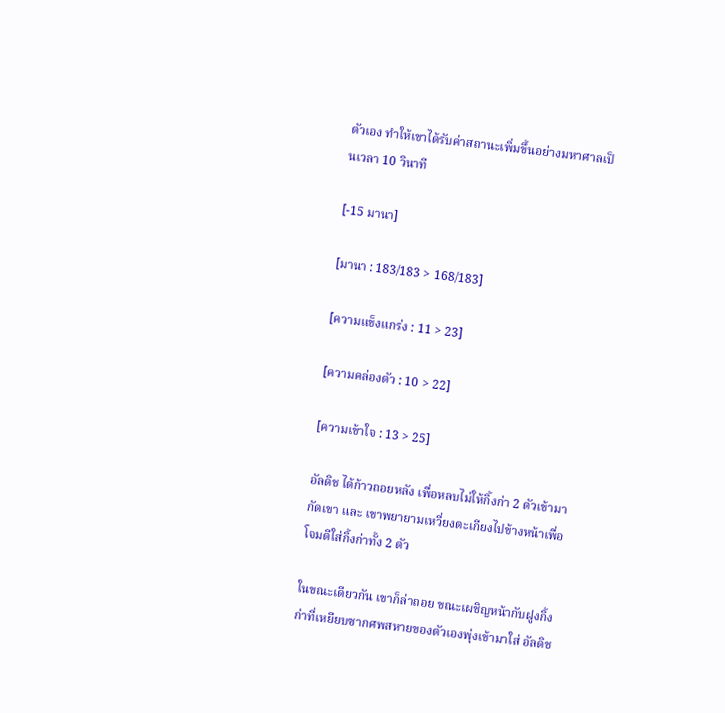ตัวเอง ทำให้เขาได้รับค่าสถานะเพิ่มขึ้นอย่างมหาศาลเป็นเวลา 10 วินาที

[-15 มานา]

[มานา : 183/183 > 168/183]

[ความแข็งแกร่ง : 11 > 23]

[ความคล่องตัว : 10 > 22]

[ความเข้าใจ : 13 > 25]

อัลดิช ได้ก้าวถอยหลัง เพื่อหลบไม่ให้กิ้งก่า 2 ตัวเข้ามากัดเขา และ เขาพยายามเหวี่ยงตะเกียงไปข้างหน้าเพื่อโจมตีใส่กิ้งก่าทั้ง 2 ตัว

ในขณะเดียวกัน เขาก็ล่าถอย ขณะเผชิญหน้ากับฝูงกิ้งก่าที่เหยียบซากศพสหายของตัวเองพุ่งเข้ามาใส่ อัลดิช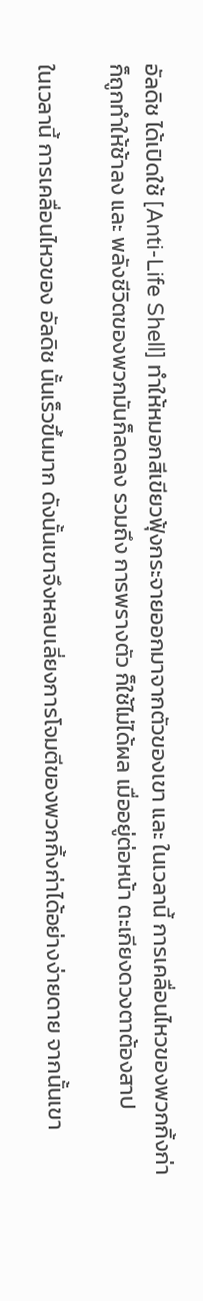อัลดิช ได้เปิดใช้ [Anti-Life Shell] ทำให้หมอกสีเขียวฟุ้งกระจายออกมาจากตัวของเขา และ ในเวลานี้ การเคลื่อนไหวของพวกกิ้งก่าก็ถูกทำให้ช้าลง และ พลังชีวิตของพวกมันก็ลดลง รวมถึง การพรางตัว ก็ใช้ไม่ได้ผล เมื่ออยู่ต่อหน้า ตะเกียงดวงตาต้องสาป

ในเวลานี้ การเคลื่อนไหวของ อัลดิช นั้นเร็วขึ้นมาก ดังนั้นเขาจึงหลบเลี่ยงการโจมตีของพวกกิ้งก่าได้อย่างง่ายดาย จากนั้นเขา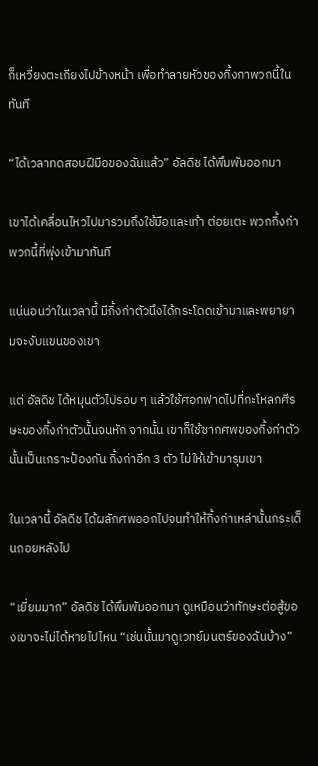ก็เหวี่ยงตะเกียงไปข้างหน้า เพื่อทำลายหัวของกิ้งกาพวกนี้ในทันที

“ได้เวลาทดสอบฝีมือของฉันแล้ว” อัลดิช ได้พึมพัมออกมา

เขาได้เคลื่อนไหวไปมารวมถึงใช้มือและเท้า ต่อยเตะ พวกกิ้งก่าพวกนี้ที่พุ่งเข้ามาทันที

แน่นอนว่าในเวลานี้ มีกิ้งก่าตัวนึงได้กระโดดเข้ามาและพยายามจะงับแขนของเขา

แต่ อัลดิช ได้หมุนตัวไปรอบ ๆ แล้วใช้ศอกฟาดไปที่กะโหลกศีรษะของกิ้งก่าตัวนั้นจนหัก จากนั้น เขาก็ใช้ซากศพของกิ้งก่าตัวนั้นเป็นเกราะป้องกัน กิ้งก่าอีก 3 ตัว ไม่ให้เข้ามารุมเขา

ในเวลานี้ อัลดิช ได้ผลักศพออกไปจนทำให้กิ้งก่าเหล่านั้นกระเด็นถอยหลังไป

“เยี่ยมมาก” อัลดิช ได้พึมพัมออกมา ดูเหมือนว่าทักษะต่อสู้ของเขาจะไม่ได้หายไปไหน “เช่นนั้นมาดูเวทย์มนตร์ของฉันบ้าง”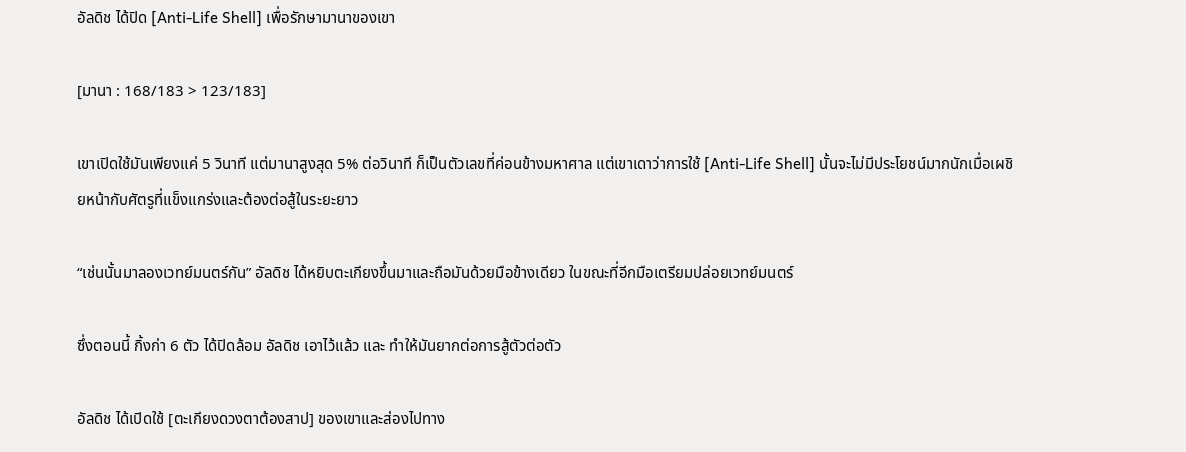อัลดิช ได้ปิด [Anti-Life Shell] เพื่อรักษามานาของเขา

[มานา : 168/183 > 123/183]

เขาเปิดใช้มันเพียงแค่ 5 วินาที แต่มานาสูงสุด 5% ต่อวินาที ก็เป็นตัวเลขที่ค่อนข้างมหาศาล แต่เขาเดาว่าการใช้ [Anti-Life Shell] นั้นจะไม่มีประโยชน์มากนักเมื่อเผชิยหน้ากับศัตรูที่แข็งแกร่งและต้องต่อสู้ในระยะยาว

“เช่นนั้นมาลองเวทย์มนตร์กัน” อัลดิช ได้หยิบตะเกียงขึ้นมาและถือมันด้วยมือข้างเดียว ในขณะที่อีกมือเตรียมปล่อยเวทย์มนตร์

ซึ่งตอนนี้ กิ้งก่า 6 ตัว ได้ปิดล้อม อัลดิช เอาไว้แล้ว และ ทำให้มันยากต่อการสู้ตัวต่อตัว

อัลดิช ได้เปิดใช้ [ตะเกียงดวงตาต้องสาป] ของเขาและส่องไปทาง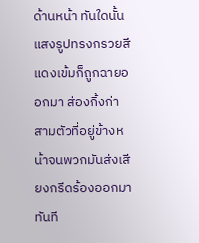ด้านหน้า ทันใดนั้น แสงรูปทรงกรวยสีแดงเข้มก็ถูกฉายออกมา ส่องกิ้งก่าสามตัวที่อยู่ข้างหน้าจนพวกมันส่งเสียงกรีดร้องออกมาทันที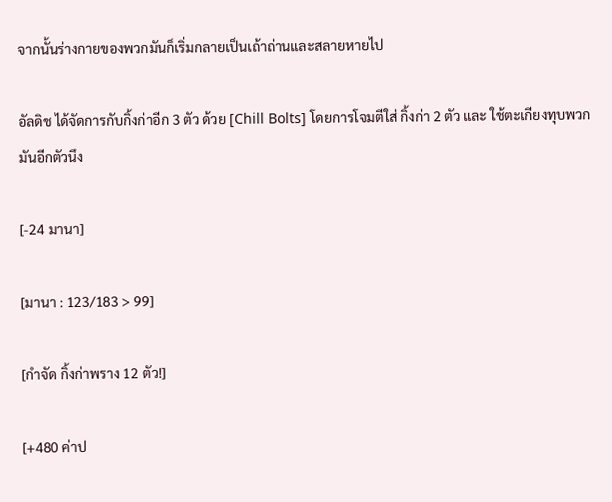จากนั้นร่างกายของพวกมันก็เริ่มกลายเป็นเถ้าถ่านและสลายหายไป

อัลดิช ได้จัดการกับกิ้งก่าอีก 3 ตัว ด้วย [Chill Bolts] โดยการโจมตีใส่ กิ้งก่า 2 ตัว และ ใช้ตะเกียงทุบพวกมันอีกตัวนึง

[-24 มานา]

[มานา : 123/183 > 99]

[กำจัด กิ้งก่าพราง 12 ตัว!]

[+480 ค่าป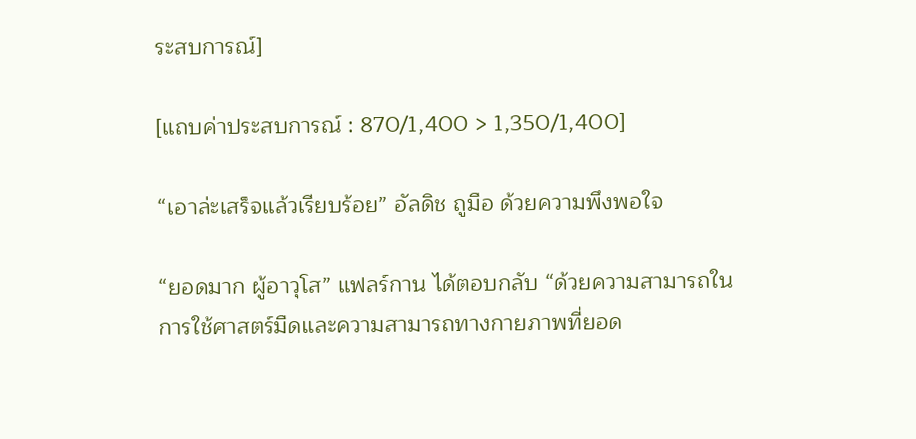ระสบการณ์]

[แถบค่าประสบการณ์ : 870/1,400 > 1,350/1,400]

“เอาล่ะเสร็จแล้วเรียบร้อย” อัลดิช ถูมือ ด้วยความพึงพอใจ

“ยอดมาก ผู้อาวุโส” แฟลร์กาน ได้ตอบกลับ “ด้วยความสามารถในการใช้ศาสตร์มืดและความสามารถทางกายภาพที่ยอด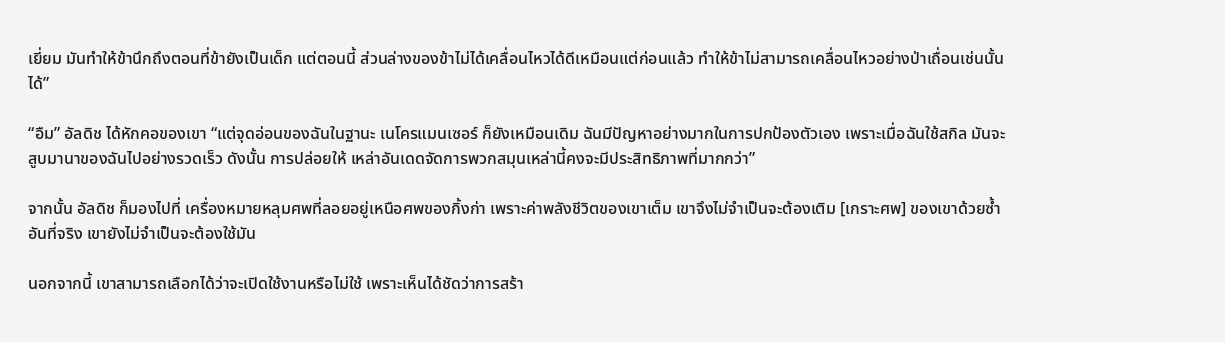เยี่ยม มันทำให้ข้านึกถึงตอนที่ข้ายังเป็นเด็ก แต่ตอนนี้ ส่วนล่างของข้าไม่ได้เคลื่อนไหวได้ดีเหมือนแต่ก่อนแล้ว ทำให้ข้าไม่สามารถเคลื่อนไหวอย่างป่าเถื่อนเช่นนั้นได้”

“อืม” อัลดิช ได้หักคอของเขา “แต่จุดอ่อนของฉันในฐานะ เนโครแมนเซอร์ ก็ยังเหมือนเดิม ฉันมีปัญหาอย่างมากในการปกป้องตัวเอง เพราะเมื่อฉันใช้สกิล มันจะสูบมานาของฉันไปอย่างรวดเร็ว ดังนั้น การปล่อยให้ เหล่าอันเดดจัดการพวกสมุนเหล่านี้คงจะมีประสิทธิภาพที่มากกว่า”

จากนั้น อัลดิช ก็มองไปที่ เครื่องหมายหลุมศพที่ลอยอยู่เหนือศพของกิ้งก่า เพราะค่าพลังชีวิตของเขาเต็ม เขาจึงไม่จำเป็นจะต้องเติม [เกราะศพ] ของเขาด้วยซ้ำ อันที่จริง เขายังไม่จำเป็นจะต้องใช้มัน

นอกจากนี้ เขาสามารถเลือกได้ว่าจะเปิดใช้งานหรือไม่ใช้ เพราะเห็นได้ชัดว่าการสร้า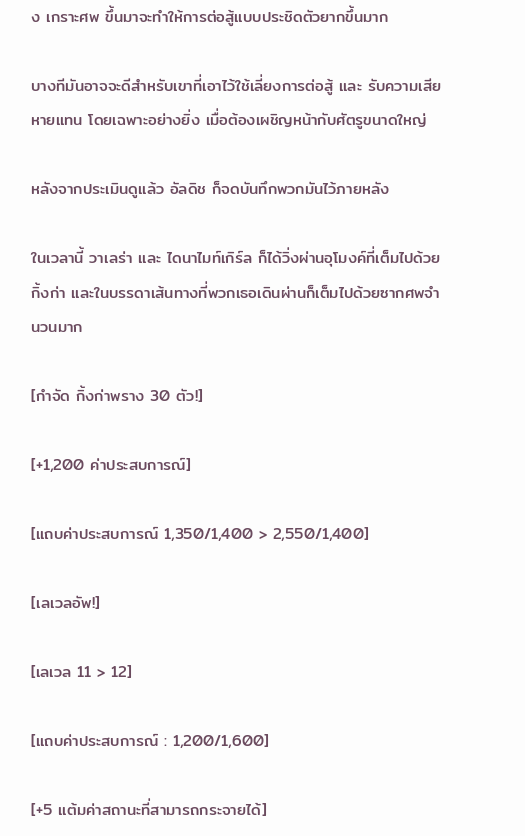ง เกราะศพ ขึ้นมาจะทำให้การต่อสู้แบบประชิดตัวยากขึ้นมาก

บางทีมันอาจจะดีสำหรับเขาที่เอาไว้ใช้เลี่ยงการต่อสู้ และ รับความเสียหายแทน โดยเฉพาะอย่างยิ่ง เมื่อต้องเผชิญหน้ากับศัตรูขนาดใหญ่

หลังจากประเมินดูแล้ว อัลดิช ก็จดบันทึกพวกมันไว้ภายหลัง

ในเวลานี้ วาเลร่า และ ไดนาไมท์เกิร์ล ก็ได้วิ่งผ่านอุโมงค์ที่เต็มไปด้วยกิ้งก่า และในบรรดาเส้นทางที่พวกเธอเดินผ่านก็เต็มไปด้วยซากศพจำนวนมาก

[กำจัด กิ้งก่าพราง 30 ตัว!]

[+1,200 ค่าประสบการณ์]

[แถบค่าประสบการณ์ 1,350/1,400 > 2,550/1,400]

[เลเวลอัพ!]

[เลเวล 11 > 12]

[แถบค่าประสบการณ์ : 1,200/1,600]

[+5 แต้มค่าสถานะที่สามารถกระจายได้]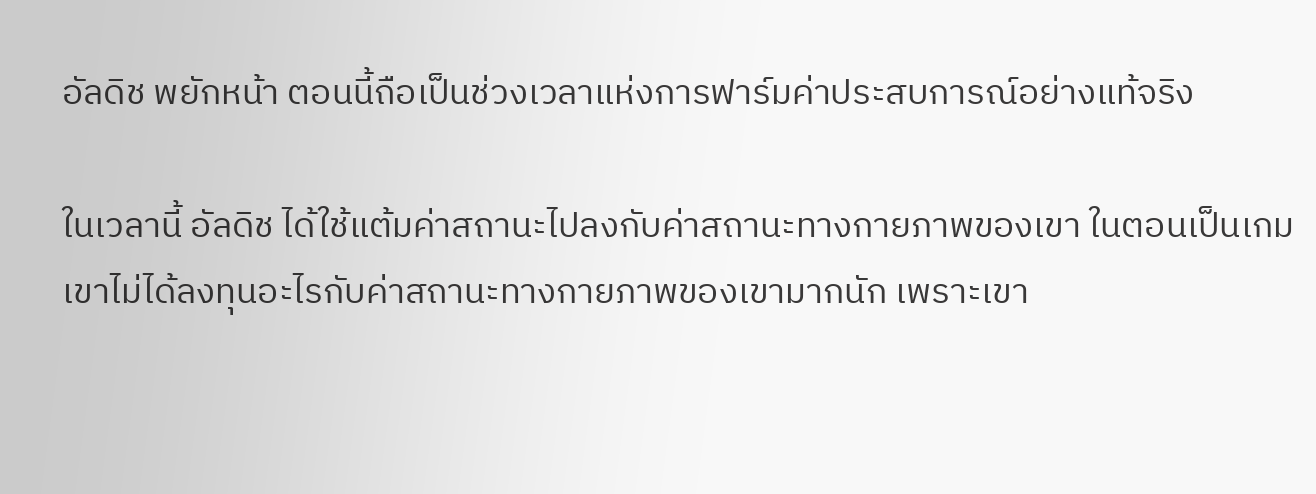อัลดิช พยักหน้า ตอนนี้ถือเป็นช่วงเวลาแห่งการฟาร์มค่าประสบการณ์อย่างแท้จริง

ในเวลานี้ อัลดิช ได้ใช้แต้มค่าสถานะไปลงกับค่าสถานะทางกายภาพของเขา ในตอนเป็นเกม เขาไม่ได้ลงทุนอะไรกับค่าสถานะทางกายภาพของเขามากนัก เพราะเขา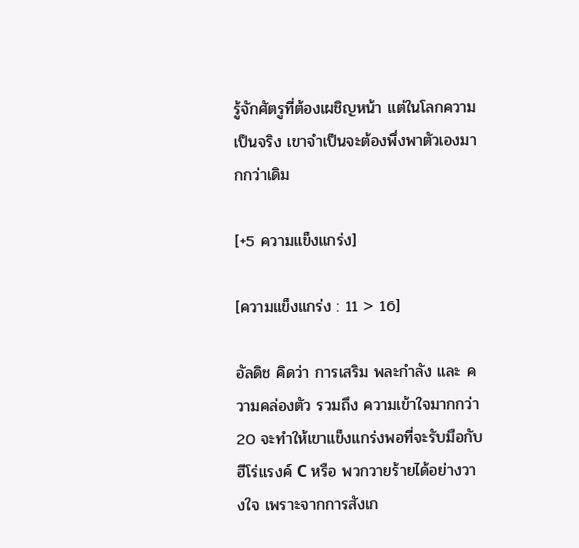รู้จักศัตรูที่ต้องเผชิญหน้า แต่ในโลกความเป็นจริง เขาจำเป็นจะต้องพึ่งพาตัวเองมากกว่าเดิม

[+5 ความแข็งแกร่ง]

[ความแข็งแกร่ง : 11 > 16]

อัลดิช คิดว่า การเสริม พละกำลัง และ ความคล่องตัว รวมถึง ความเข้าใจมากกว่า 20 จะทำให้เขาแข็งแกร่งพอที่จะรับมือกับ ฮีโร่แรงค์ C หรือ พวกวายร้ายได้อย่างวางใจ เพราะจากการสังเก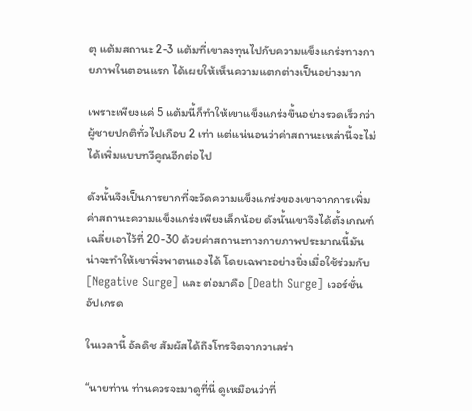ตุ แต้มสถานะ 2-3 แต้มที่เขาลงทุนไปกับความแข็งแกร่งทางกายภาพในตอนแรก ได้เผยให้เห็นความแตกต่างเป็นอย่างมาก

เพราะเพียงแค่ 5 แต้มนี้ก็ทำให้เขาแข็งแกร่งขึ้นอย่างรวดเร็วกว่าผู้ชายปกติทั่วไปเกือบ 2 เท่า แต่แน่นอนว่าค่าสถานะเหล่านี้จะไม่ได้เพิ่มแบบทวีคูณอีกต่อไป

ดังนั้นจึงเป็นการยากที่จะวัดความแข็งแกร่งของเขาจากการเพิ่มค่าสถานะความแข็งแกร่งเพียงเล็กน้อย ดังนั้นเขาจึงได้ตั้งเกณฑ์เฉลี่ยเอาไว้ที่ 20-30 ด้วยค่าสถานะทางกายภาพประมาณนี้มันน่าจะทำให้เขาพึ่งพาตนเองได้ โดยเฉพาะอย่างยิ่งเมื่อใช้ร่วมกับ [Negative Surge] และ ต่อมาคือ [Death Surge] เวอร์ชั่นอัปเกรด

ในเวลานี้ อัลดิช สัมผัสได้ถึงโทรจิตจากวาเลร่า

“นายท่าน ท่านควรจะมาดูที่นี่ ดูเหมือนว่าที่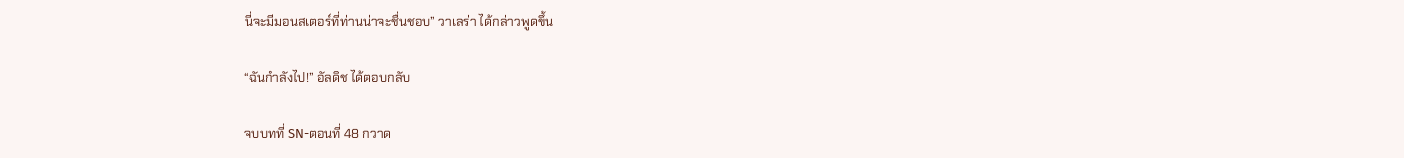นี่จะมีมอนสเตอร์ที่ท่านน่าจะชื่นชอบ” วาเลร่า ได้กล่าวพูดขึ้น

“ฉันกำลังไป!” อัลดิช ได้ตอบกลับ

จบบทที่ SN-ตอนที่ 48 กวาด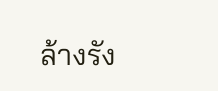ล้างรัง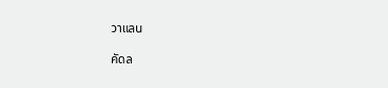วาแลน

คัดล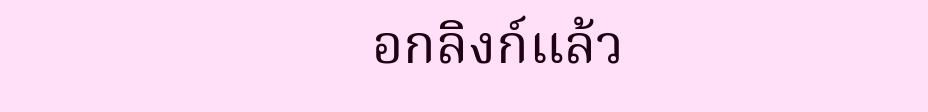อกลิงก์แล้ว